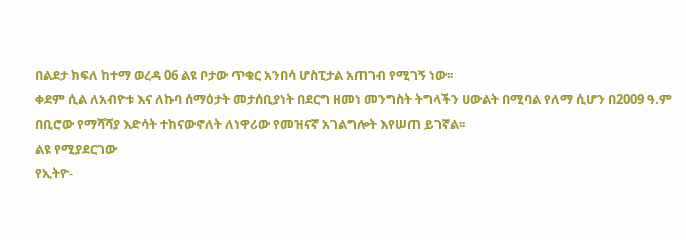በልደታ ክፍለ ከተማ ወረዳ 06 ልዩ ቦታው ጥቁር አንበሳ ሆስፒታል አጠገብ የሚገኝ ነው፡፡
ቀደም ሲል ለአብዮቱ እና ለኩባ ሰማዕታት መታሰቢያነት በደርግ ዘመነ መንግስት ትግላችን ሀውልት በሚባል የለማ ሲሆን በ2009 ዓ.ም በቢሮው የማሻሻያ እድሳት ተከናውኖለት ለነዋሪው የመዝናኛ አገልግሎት እየሠጠ ይገኛል፡፡
ልዩ የሚያደርገው
የኢትዮ-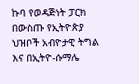ኩባ የወዳጅነት ፓርክ በውስጡ የኢትዮጵያ ህዝቦች አብዮታዊ ትግል እና በኢትዮ-ሱማሌ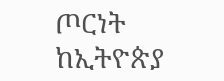ጦርነት ከኢትዮጵያ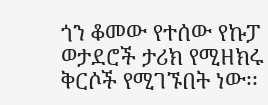ጎን ቆመው የተሰው የኩፓ ወታደሮች ታሪክ የሚዘክሩ ቅርሶች የሚገኙበት ነው፡፡